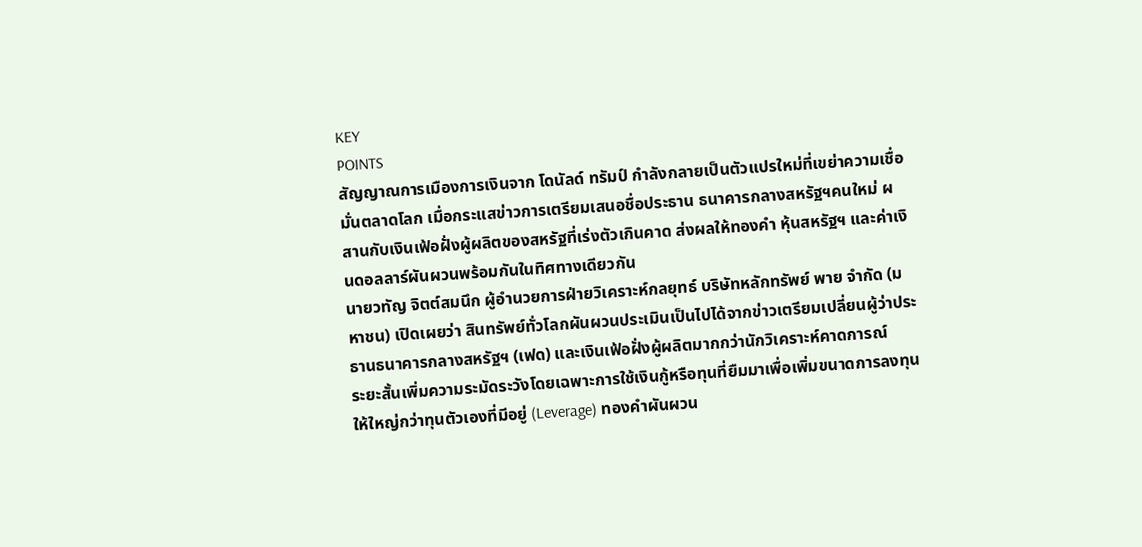KEY
POINTS
สัญญาณการเมืองการเงินจาก โดนัลด์ ทรัมป์ กำลังกลายเป็นตัวแปรใหม่ที่เขย่าความเชื่อมั่นตลาดโลก เมื่อกระแสข่าวการเตรียมเสนอชื่อประธาน ธนาคารกลางสหรัฐฯคนใหม่ ผสานกับเงินเฟ้อฝั่งผู้ผลิตของสหรัฐที่เร่งตัวเกินคาด ส่งผลให้ทองคำ หุ้นสหรัฐฯ และค่าเงินดอลลาร์ผันผวนพร้อมกันในทิศทางเดียวกัน
นายวทัญ จิตต์สมนึก ผู้อำนวยการฝ่ายวิเคราะห์กลยุทธ์ บริษัทหลักทรัพย์ พาย จำกัด (มหาชน) เปิดเผยว่า สินทรัพย์ทั่วโลกผันผวนประเมินเป็นไปได้จากข่าวเตรียมเปลี่ยนผู้ว่าประธานธนาคารกลางสหรัฐฯ (เฟด) และเงินเฟ้อฝั่งผู้ผลิตมากกว่านักวิเคราะห์คาดการณ์
ระยะสั้นเพิ่มความระมัดระวังโดยเฉพาะการใช้เงินกู้หรือทุนที่ยืมมาเพื่อเพิ่มขนาดการลงทุนให้ใหญ่กว่าทุนตัวเองที่มีอยู่ (Leverage) ทองคำผันผวน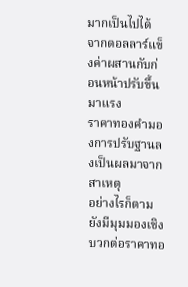มากเป็นไปได้จากดอลลาร์แข็งค่าผสานกับก่อนหน้าปรับขึ้นมาแรง
ราคาทองคำมองการปรับฐานลงเป็นผลมาจากสาเหตุ
อย่างไรก็ตามยังมีมุมมองเชิงบวกต่อราคาทอ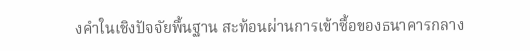งคำในเชิงปัจจัยพื้นฐาน สะท้อนผ่านการเข้าซื้อของธนาคารกลาง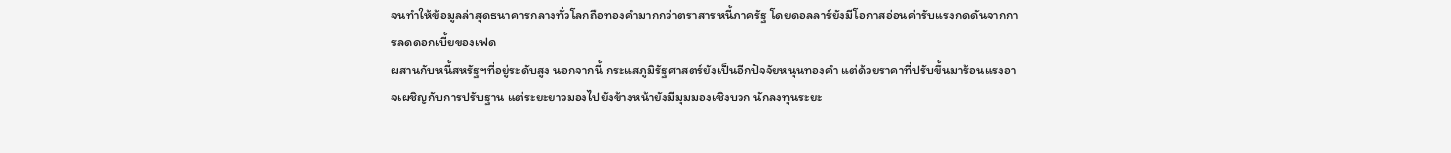จนทำให้ข้อมูลล่าสุดธนาคารกลางทั่วโลกถือทองคำมากกว่าตราสารหนี้ภาครัฐ โดยดอลลาร์ยังมีโอกาสอ่อนค่ารับแรงกดดันจากการลดดอกเบี้ยของเฟด
ผสานกับหนี้สหรัฐฯที่อยู่ระดับสูง นอกจากนี้ กระแสภูมิรัฐศาสตร์ยังเป็นอีกปัจจัยหนุนทองคำ แต่ด้วยราคาที่ปรับขึ้นมาร้อนแรงอาจเผชิญกับการปรับฐาน แต่ระยะยาวมองไปยังข้างหน้ายังมีมุมมองเชิงบวก นักลงทุนระยะ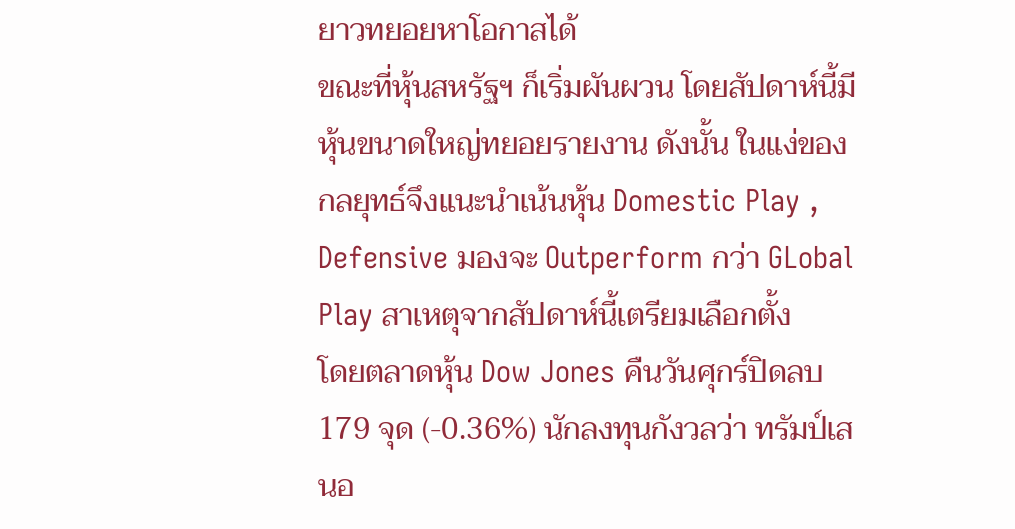ยาวทยอยหาโอกาสได้
ขณะที่หุ้นสหรัฐฯ ก็เริ่มผันผวน โดยสัปดาห์นี้มีหุ้นขนาดใหญ่ทยอยรายงาน ดังนั้น ในแง่ของกลยุทธ์จึงแนะนำเน้นหุ้น Domestic Play , Defensive มองจะ Outperform กว่า GLobal Play สาเหตุจากสัปดาห์นี้เตรียมเลือกตั้ง
โดยตลาดหุ้น Dow Jones คืนวันศุกร์ปิดลบ 179 จุด (-0.36%) นักลงทุนกังวลว่า ทรัมป์เสนอ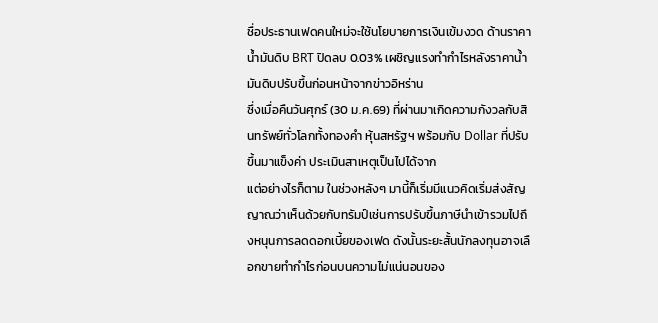ชื่อประธานเฟดคนใหม่จะใช้นโยบายการเงินเข้มงวด ด้านราคาน้ำมันดิบ BRT ปิดลบ 0.03% เผชิญแรงทำกำไรหลังราคาน้ำมันดิบปรับขึ้นก่อนหน้าจากข่าวอิหร่าน
ซึ่งเมื่อคืนวันศุกร์ (30 ม.ค.69) ที่ผ่านมาเกิดความกังวลกับสินทรัพย์ทั่วโลกทั้งทองคำ หุ้นสหรัฐฯ พร้อมกับ Dollar ที่ปรับขึ้นมาแข็งค่า ประเมินสาเหตุเป็นไปได้จาก
แต่อย่างไรก็ตาม ในช่วงหลังๆ มานี้ก็เริ่มมีแนวคิดเริ่มส่งสัญญาณว่าเห็นด้วยกับทรัมป์เช่นการปรับขึ้นภาษีนำเข้ารวมไปถึงหนุนการลดดอกเบี้ยของเฟด ดังนั้นระยะสั้นนักลงทุนอาจเลือกขายทำกำไรก่อนบนความไม่แน่นอนของ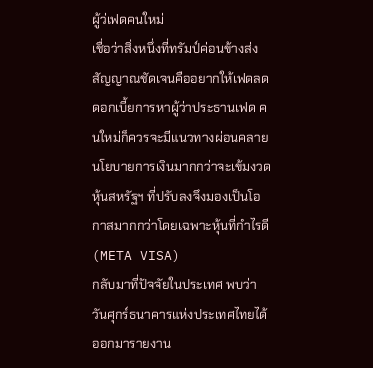ผู้ว่เฟดคนใหม่
เชื่อว่าสิ่งหนึ่งที่ทรัมป์ค่อนข้างส่งสัญญาณชัดเจนคืออยากให้เฟดลดดอกเบี้ยการหาผู้ว่าประธานเฟด คนใหม่ก็ควรจะมีแนวทางผ่อนคลายนโยบายการเงินมากกว่าจะเข้มงวด หุ้นสหรัฐฯ ที่ปรับลงจึงมองเป็นโอกาสมากกว่าโดยเฉพาะหุ้นที่กำไรดี (META VISA)
กลับมาที่ปัจจัยในประเทศ พบว่า วันศุกร์ธนาคารแห่งประเทศไทยได้ออกมารายงาน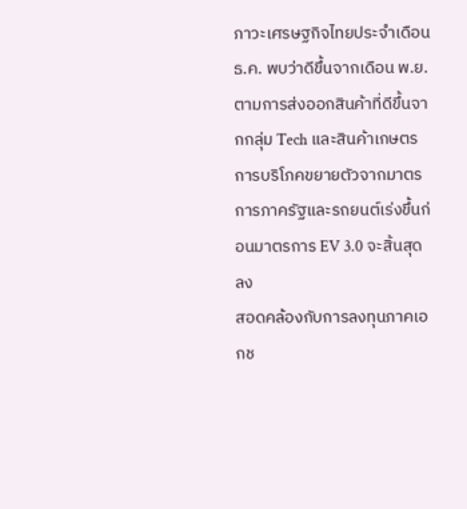ภาวะเศรษฐกิจไทยประจำเดือน ธ.ค. พบว่าดีขึ้นจากเดือน พ.ย. ตามการส่งออกสินค้าที่ดีขึ้นจากกลุ่ม Tech และสินค้าเกษตร การบริโภคขยายตัวจากมาตรการภาครัฐและรถยนต์เร่งขึ้นก่อนมาตรการ EV 3.0 จะสิ้นสุดลง
สอดคล้องกับการลงทุนภาคเอกช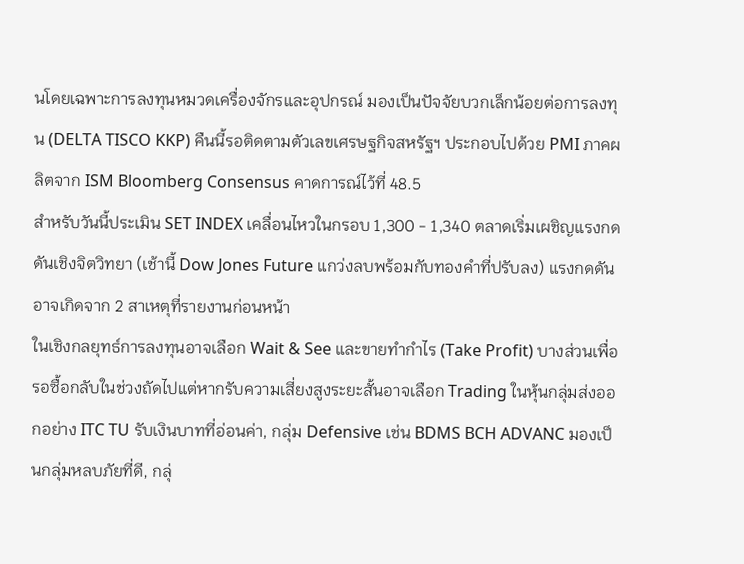นโดยเฉพาะการลงทุนหมวดเครื่องจักรและอุปกรณ์ มองเป็นปัจจัยบวกเล็กน้อยต่อการลงทุน (DELTA TISCO KKP) คืนนี้รอติดตามตัวเลขเศรษฐกิจสหรัฐฯ ประกอบไปด้วย PMI ภาคผลิตจาก ISM Bloomberg Consensus คาดการณ์ไว้ที่ 48.5
สำหรับวันนี้ประเมิน SET INDEX เคลื่อนไหวในกรอบ 1,300 - 1,340 ตลาดเริ่มเผชิญแรงกดดันเชิงจิตวิทยา (เช้านี้ Dow Jones Future แกว่งลบพร้อมกับทองคำที่ปรับลง) แรงกดดันอาจเกิดจาก 2 สาเหตุที่รายงานก่อนหน้า
ในเชิงกลยุทธ์การลงทุนอาจเลือก Wait & See และขายทำกำไร (Take Profit) บางส่วนเพื่อรอซื้อกลับในช่วงถัดไปแต่หากรับความเสี่ยงสูงระยะสั้นอาจเลือก Trading ในหุ้นกลุ่มส่งออกอย่าง ITC TU รับเงินบาทที่อ่อนค่า, กลุ่ม Defensive เช่น BDMS BCH ADVANC มองเป็นกลุ่มหลบภัยที่ดี, กลุ่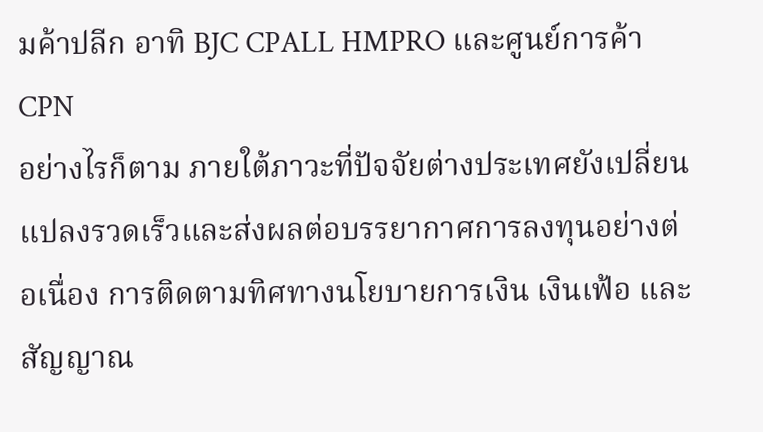มค้าปลีก อาทิ BJC CPALL HMPRO และศูนย์การค้า CPN
อย่างไรก็ตาม ภายใต้ภาวะที่ปัจจัยต่างประเทศยังเปลี่ยนแปลงรวดเร็วและส่งผลต่อบรรยากาศการลงทุนอย่างต่อเนื่อง การติดตามทิศทางนโยบายการเงิน เงินเฟ้อ และสัญญาณ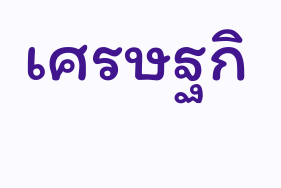เศรษฐกิ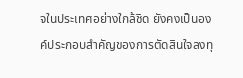จในประเทศอย่างใกล้ชิด ยังคงเป็นองค์ประกอบสำคัญของการตัดสินใจลงทุ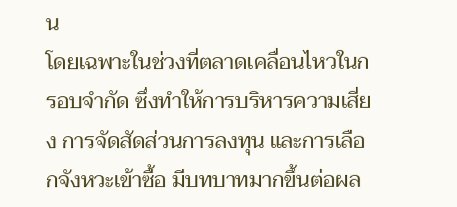น
โดยเฉพาะในช่วงที่ตลาดเคลื่อนไหวในกรอบจำกัด ซึ่งทำให้การบริหารความเสี่ยง การจัดสัดส่วนการลงทุน และการเลือกจังหวะเข้าซื้อ มีบทบาทมากขึ้นต่อผล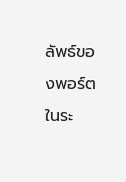ลัพธ์ของพอร์ตในระ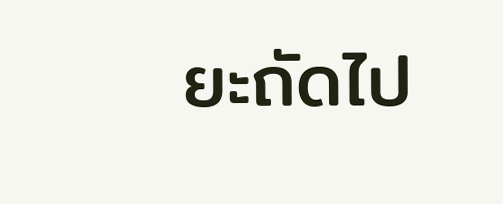ยะถัดไป